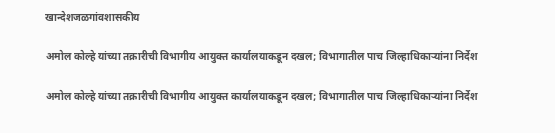खान्देशजळगांवशासकीय

अमोल कोल्हे यांच्या तक्रारीची विभागीय आयुक्त कार्यालयाकडून दखल; विभागातील पाच जिल्हाधिकाऱ्यांना निर्देश

अमोल कोल्हे यांच्या तक्रारीची विभागीय आयुक्त कार्यालयाकडून दखल; विभागातील पाच जिल्हाधिकाऱ्यांना निर्देश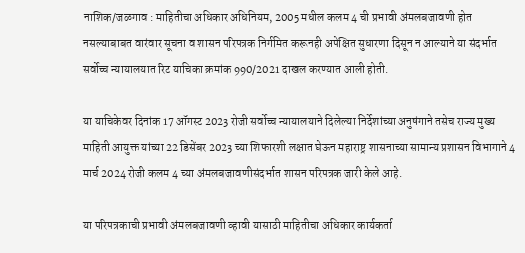नाशिक/जळगाव : माहितीचा अधिकार अधिनियम, 2005 मधील कलम 4 ची प्रभावी अंमलबजावणी होत नसल्याबाबत वारंवार सूचना व शासन परिपत्रक निर्गमित करूनही अपेक्षित सुधारणा दिसून न आल्याने या संदर्भात सर्वोच्च न्यायालयात रिट याचिका क्रमांक 990/2021 दाखल करण्यात आली होती.

या याचिकेवर दिनांक 17 ऑगस्ट 2023 रोजी सर्वोच्च न्यायालयाने दिलेल्या निर्देशांच्या अनुषंगाने तसेच राज्य मुख्य माहिती आयुक्त यांच्या 22 डिसेंबर 2023 च्या शिफारशी लक्षात घेऊन महाराष्ट्र शासनाच्या सामान्य प्रशासन विभागाने 4 मार्च 2024 रोजी कलम 4 च्या अंमलबजावणीसंदर्भात शासन परिपत्रक जारी केले आहे.

या परिपत्रकाची प्रभावी अंमलबजावणी व्हावी यासाठी माहितीचा अधिकार कार्यकर्ता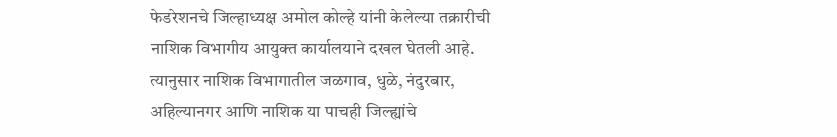फेडरेशनचे जिल्हाध्यक्ष अमोल कोल्हे यांनी केलेल्या तक्रारीची नाशिक विभागीय आयुक्त कार्यालयाने दखल घेतली आहे. त्यानुसार नाशिक विभागातील जळगाव, धुळे, नंदुरबार, अहिल्यानगर आणि नाशिक या पाचही जिल्ह्यांचे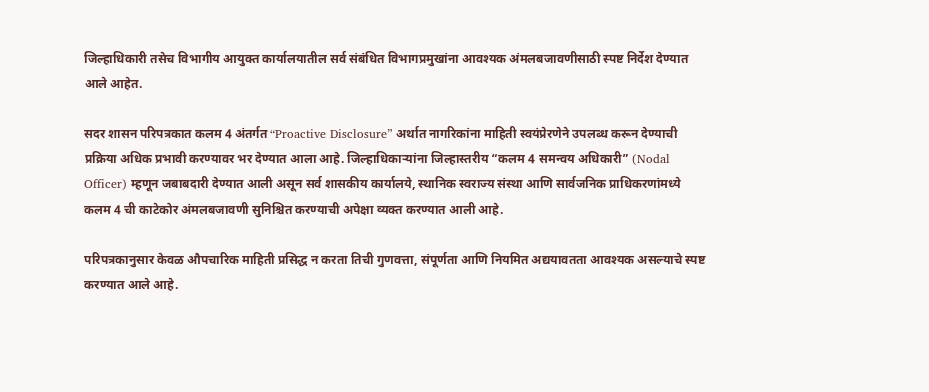जिल्हाधिकारी तसेच विभागीय आयुक्त कार्यालयातील सर्व संबंधित विभागप्रमुखांना आवश्यक अंमलबजावणीसाठी स्पष्ट निर्देश देण्यात आले आहेत.

सदर शासन परिपत्रकात कलम 4 अंतर्गत “Proactive Disclosure” अर्थात नागरिकांना माहिती स्वयंप्रेरणेने उपलब्ध करून देण्याची प्रक्रिया अधिक प्रभावी करण्यावर भर देण्यात आला आहे. जिल्हाधिकाऱ्यांना जिल्हास्तरीय “कलम 4 समन्वय अधिकारी” (Nodal Officer) म्हणून जबाबदारी देण्यात आली असून सर्व शासकीय कार्यालये, स्थानिक स्वराज्य संस्था आणि सार्वजनिक प्राधिकरणांमध्ये कलम 4 ची काटेकोर अंमलबजावणी सुनिश्चित करण्याची अपेक्षा व्यक्त करण्यात आली आहे.

परिपत्रकानुसार केवळ औपचारिक माहिती प्रसिद्ध न करता तिची गुणवत्ता, संपूर्णता आणि नियमित अद्ययावतता आवश्यक असल्याचे स्पष्ट करण्यात आले आहे.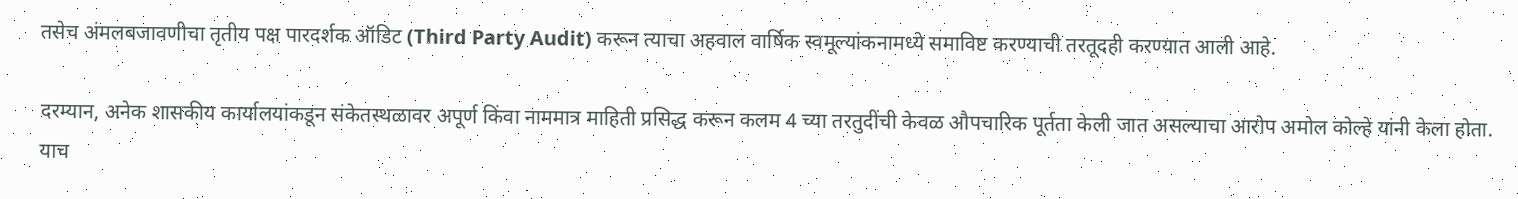तसेच अंमलबजावणीचा तृतीय पक्ष पारदर्शक ऑडिट (Third Party Audit) करून त्याचा अहवाल वार्षिक स्वमूल्यांकनामध्ये समाविष्ट करण्याची तरतूदही करण्यात आली आहे.

दरम्यान, अनेक शासकीय कार्यालयांकडून संकेतस्थळावर अपूर्ण किंवा नाममात्र माहिती प्रसिद्ध करून कलम 4 च्या तरतुदींची केवळ औपचारिक पूर्तता केली जात असल्याचा आरोप अमोल कोल्हे यांनी केला होता. याच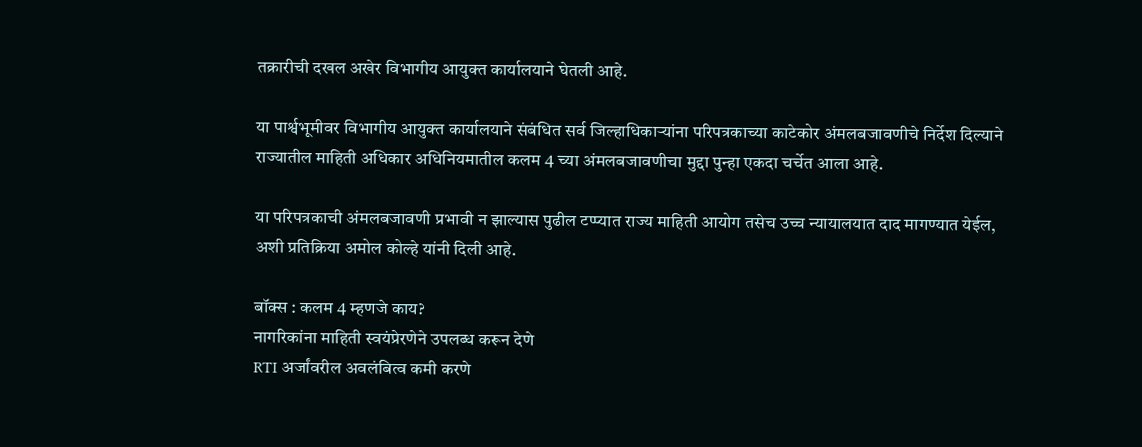तक्रारीची दखल अखेर विभागीय आयुक्त कार्यालयाने घेतली आहे.

या पार्श्वभूमीवर विभागीय आयुक्त कार्यालयाने संबंधित सर्व जिल्हाधिकाऱ्यांना परिपत्रकाच्या काटेकोर अंमलबजावणीचे निर्देश दिल्याने राज्यातील माहिती अधिकार अधिनियमातील कलम 4 च्या अंमलबजावणीचा मुद्दा पुन्हा एकदा चर्चेत आला आहे.

या परिपत्रकाची अंमलबजावणी प्रभावी न झाल्यास पुढील टप्प्यात राज्य माहिती आयोग तसेच उच्च न्यायालयात दाद मागण्यात येईल, अशी प्रतिक्रिया अमोल कोल्हे यांनी दिली आहे.

बॉक्स : कलम 4 म्हणजे काय?
नागरिकांना माहिती स्वयंप्रेरणेने उपलब्ध करून देणे
RTI अर्जांवरील अवलंबित्व कमी करणे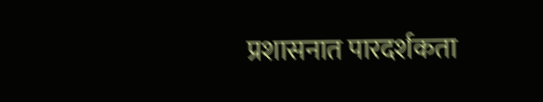प्रशासनात पारदर्शकता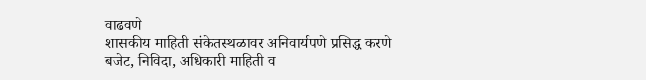वाढवणे
शासकीय माहिती संकेतस्थळावर अनिवार्यपणे प्रसिद्ध करणे
बजेट, निविदा, अधिकारी माहिती व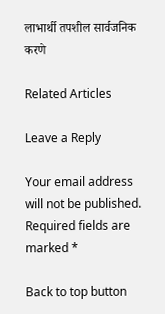लाभार्थी तपशील सार्वजनिक करणे

Related Articles

Leave a Reply

Your email address will not be published. Required fields are marked *

Back to top button